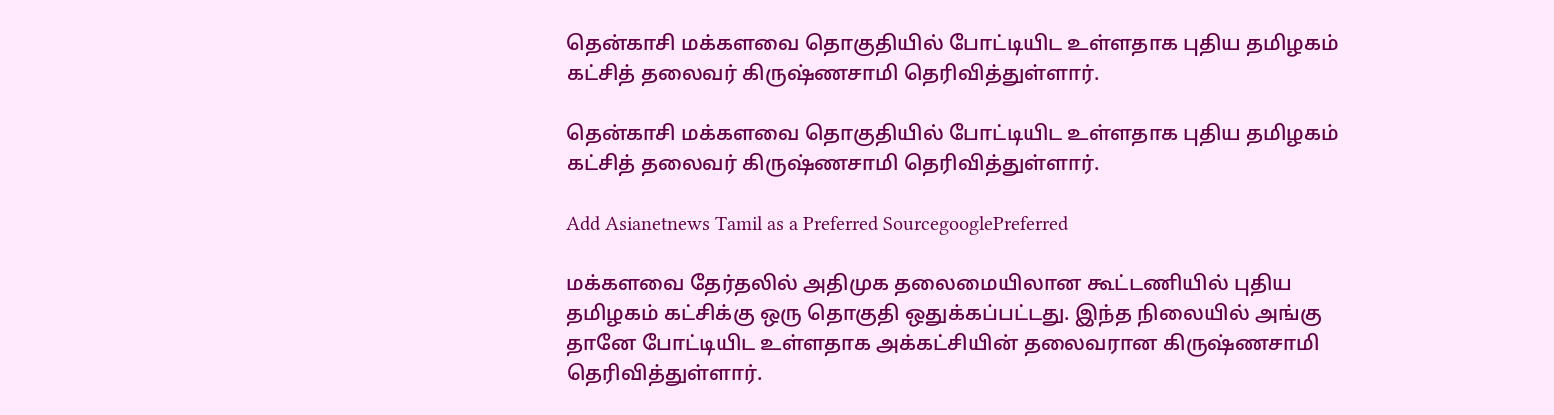தென்காசி மக்களவை தொகுதியில் போட்டியிட உள்ளதாக புதிய தமிழகம் கட்சித் தலைவர் கிருஷ்ணசாமி தெரிவித்துள்ளார்.

தென்காசி மக்களவை தொகுதியில் போட்டியிட உள்ளதாக புதிய தமிழகம் கட்சித் தலைவர் கிருஷ்ணசாமி தெரிவித்துள்ளார்.

Add Asianetnews Tamil as a Preferred SourcegooglePreferred

மக்களவை தேர்தலில் அதிமுக தலைமையிலான கூட்டணியில் புதிய தமிழகம் கட்சிக்கு ஒரு தொகுதி ஒதுக்கப்பட்டது. இந்த நிலையில் அங்கு தானே போட்டியிட உள்ளதாக அக்கட்சியின் தலைவரான கிருஷ்ணசாமி தெரிவித்துள்ளார்.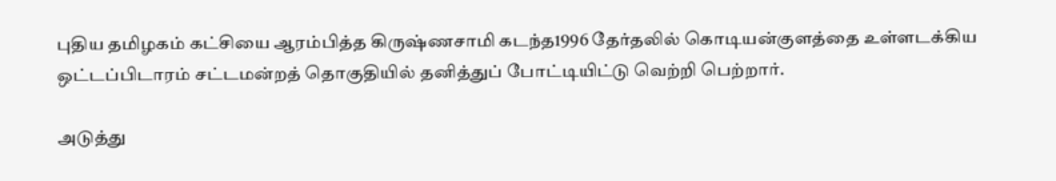புதிய தமிழகம் கட்சியை ஆரம்பித்த கிருஷ்ணசாமி கடந்த1996 தேர்தலில் கொடியன்குளத்தை உள்ளடக்கிய ஒட்டப்பிடாரம் சட்டமன்றத் தொகுதியில் தனித்துப் போட்டியிட்டு வெற்றி பெற்றார்.

அடுத்து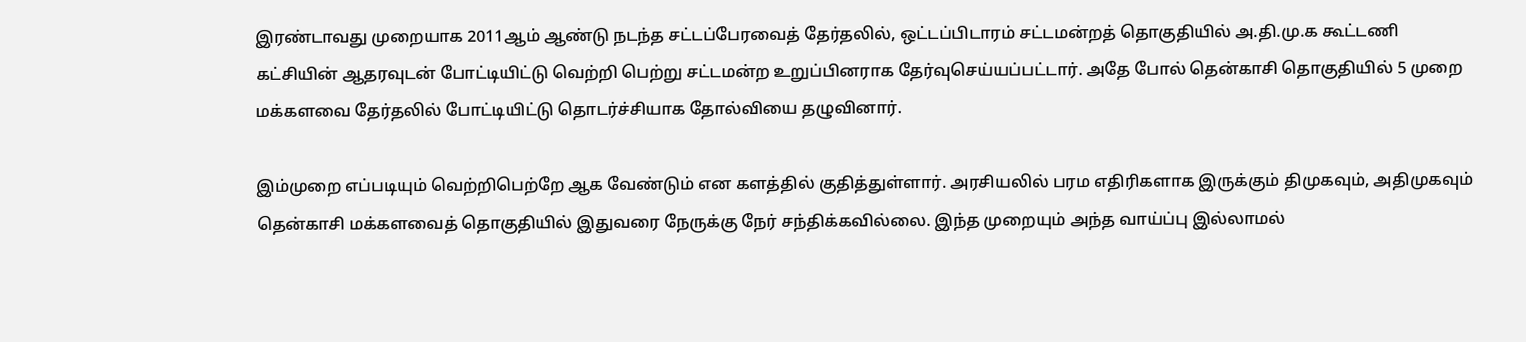இரண்டாவது முறையாக 2011ஆம் ஆண்டு நடந்த சட்டப்பேரவைத் தேர்தலில், ஒட்டப்பிடாரம் சட்டமன்றத் தொகுதியில் அ.தி.மு.க கூட்டணி கட்சியின் ஆதரவுடன் போட்டியிட்டு வெற்றி பெற்று சட்டமன்ற உறுப்பினராக தேர்வுசெய்யப்பட்டார். அதே போல் தென்காசி தொகுதியில் 5 முறை மக்களவை தேர்தலில் போட்டியிட்டு தொடர்ச்சியாக தோல்வியை தழுவினார்.

இம்முறை எப்படியும் வெற்றிபெற்றே ஆக வேண்டும் என களத்தில் குதித்துள்ளார். அரசியலில் பரம எதிரிகளாக இருக்கும் திமுகவும், அதிமுகவும் தென்காசி மக்களவைத் தொகுதியில் இதுவரை நேருக்கு நேர் சந்திக்கவில்லை. இந்த முறையும் அந்த வாய்ப்பு இல்லாமல்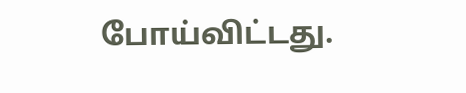போய்விட்டது.